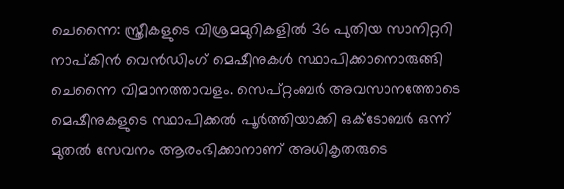ചെന്നൈ: സ്ത്രീകളുടെ വിശ്രമമുറികളിൽ 36 പുതിയ സാനിറ്ററി നാപ്കിൻ വെൻഡിംഗ് മെഷീനുകൾ സ്ഥാപിക്കാനൊരുങ്ങി ചെന്നൈ വിമാനത്താവളം. സെപ്റ്റംബർ അവസാനത്തോടെ മെഷീനുകളുടെ സ്ഥാപിക്കൽ പൂർത്തിയാക്കി ഒക്ടോബർ ഒന്ന് മുതൽ സേവനം ആരംഭിക്കാനാണ് അധികൃതരുടെ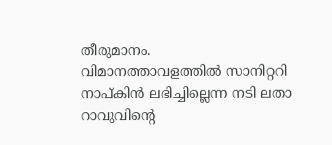തീരുമാനം. വിമാനത്താവളത്തിൽ സാനിറ്ററി നാപ്കിൻ ലഭിച്ചില്ലെന്ന നടി ലതാ റാവുവിന്റെ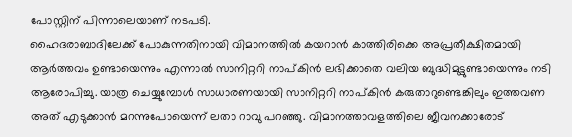പോസ്റ്റിന് പിന്നാലെയാണ് നടപടി.
ഹൈദരാബാദിലേക്ക് പോകുന്നതിനായി വിമാനത്തിൽ കയറാൻ കാത്തിരിക്കെ അപ്രതീക്ഷിതമായി ആർത്തവം ഉണ്ടായെന്നും എന്നാൽ സാനിറ്ററി നാപ്കിൻ ലഭിക്കാതെ വലിയ ബുദ്ധിമുട്ടുണ്ടായെന്നും നടി ആരോപിച്ചു. യാത്ര ചെയ്യുമ്പോൾ സാധാരണയായി സാനിറ്ററി നാപ്കിൻ കരുതാറുണ്ടെങ്കിലും ഇത്തവണ അത് എടുക്കാൻ മറന്നുപോയെന്ന് ലതാ റാവു പറഞ്ഞു. വിമാനത്താവളത്തിലെ ജീവനക്കാരോട്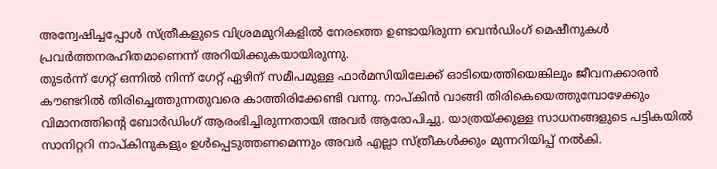അന്വേഷിച്ചപ്പോൾ സ്ത്രീകളുടെ വിശ്രമമുറികളിൽ നേരത്തെ ഉണ്ടായിരുന്ന വെൻഡിംഗ് മെഷീനുകൾ പ്രവർത്തനരഹിതമാണെന്ന് അറിയിക്കുകയായിരുന്നു.
തുടർന്ന് ഗേറ്റ് ഒന്നിൽ നിന്ന് ഗേറ്റ് ഏഴിന് സമീപമുള്ള ഫാർമസിയിലേക്ക് ഓടിയെത്തിയെങ്കിലും ജീവനക്കാരൻ കൗണ്ടറിൽ തിരിച്ചെത്തുന്നതുവരെ കാത്തിരിക്കേണ്ടി വന്നു. നാപ്കിൻ വാങ്ങി തിരികെയെത്തുമ്പോഴേക്കും വിമാനത്തിന്റെ ബോർഡിംഗ് ആരംഭിച്ചിരുന്നതായി അവർ ആരോപിച്ചു. യാത്രയ്ക്കുള്ള സാധനങ്ങളുടെ പട്ടികയിൽ സാനിറ്ററി നാപ്കിനുകളും ഉൾപ്പെടുത്തണമെന്നും അവർ എല്ലാ സ്ത്രീകൾക്കും മുന്നറിയിപ്പ് നൽകി.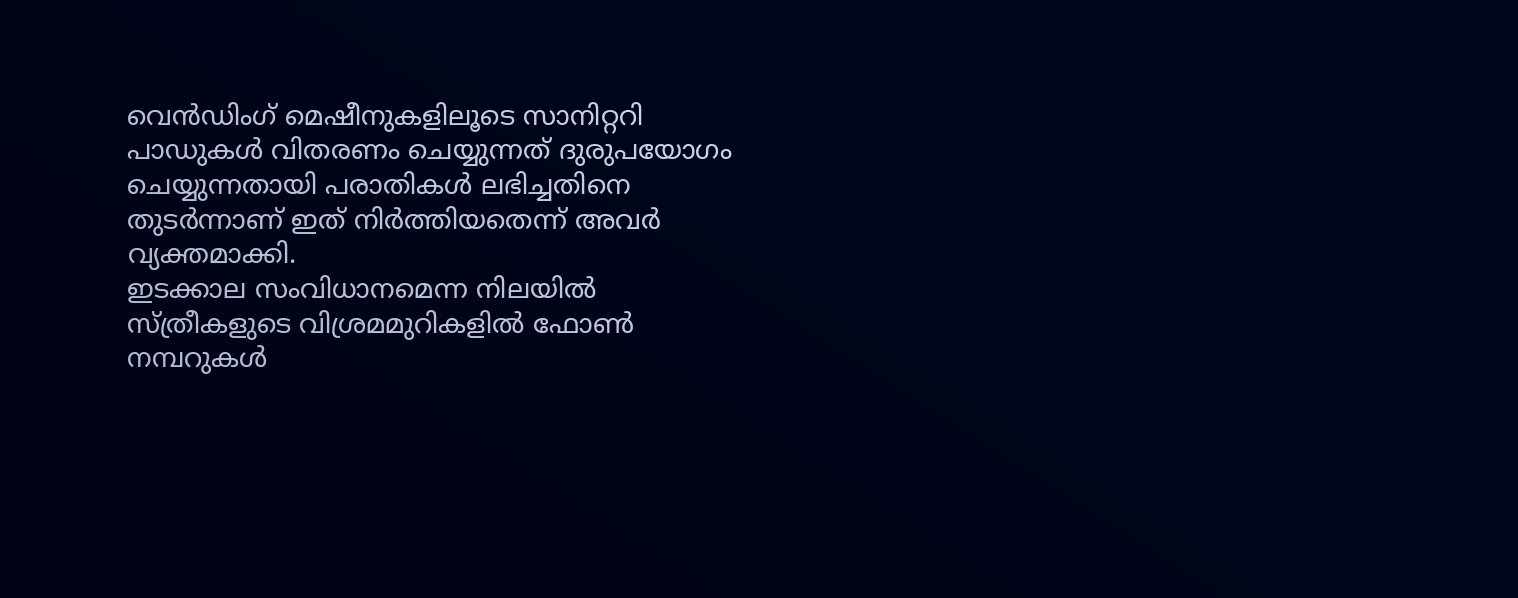വെൻഡിംഗ് മെഷീനുകളിലൂടെ സാനിറ്ററി പാഡുകൾ വിതരണം ചെയ്യുന്നത് ദുരുപയോഗം ചെയ്യുന്നതായി പരാതികൾ ലഭിച്ചതിനെ തുടർന്നാണ് ഇത് നിർത്തിയതെന്ന് അവർ വ്യക്തമാക്കി.
ഇടക്കാല സംവിധാനമെന്ന നിലയിൽ സ്ത്രീകളുടെ വിശ്രമമുറികളിൽ ഫോൺ നമ്പറുകൾ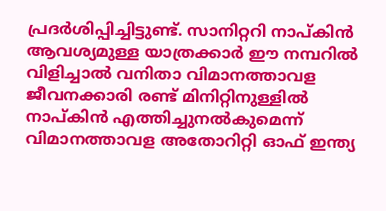പ്രദർശിപ്പിച്ചിട്ടുണ്ട്. സാനിറ്ററി നാപ്കിൻ ആവശ്യമുള്ള യാത്രക്കാർ ഈ നമ്പറിൽ വിളിച്ചാൽ വനിതാ വിമാനത്താവള ജീവനക്കാരി രണ്ട് മിനിറ്റിനുള്ളിൽ നാപ്കിൻ എത്തിച്ചുനൽകുമെന്ന് വിമാനത്താവള അതോറിറ്റി ഓഫ് ഇന്ത്യ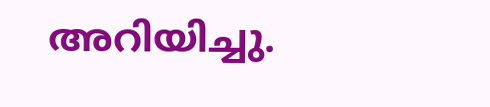അറിയിച്ചു.